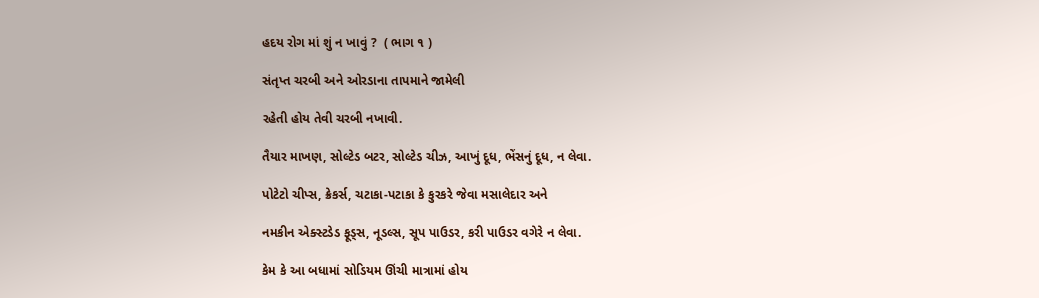હદય રોગ માં શું ન ખાવું ?  ( ભાગ ૧ )

સંતૃપ્ત ચરબી અને ઓરડાના તાપમાને જામેલી

રહેતી હોય તેવી ચરબી નખાવી.

તૈયાર માખણ, સોલ્ટેડ બટર, સોલ્ટેડ ચીઝ, આખું દૂધ, ભેંસનું દૂધ, ન લેવા.

પોટેટો ચીપ્સ, ક્રેકર્સ, ચટાકા-પટાકા કે કુરકરે જેવા મસાલેદાર અને

નમકીન એક્સ્ટડેડ ફૂડ્સ, નૂડલ્સ, સૂપ પાઉડર, કરી પાઉડર વગેરે ન લેવા.

કેમ કે આ બધામાં સોડિયમ ઊંચી માત્રામાં હોય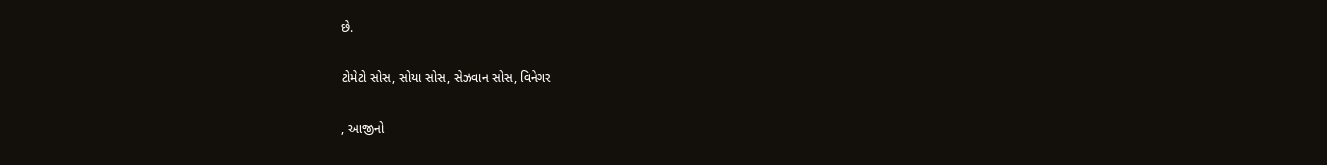છે.

ટોમેટો સોસ, સોયા સોસ, સેઝવાન સોસ, વિનેગર

, આજીનો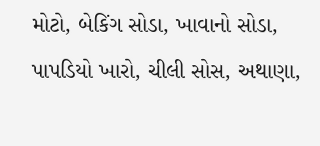મોટો, બેકિંગ સોડા, ખાવાનો સોડા, પાપડિયો ખારો, ચીલી સોસ, અથાણા,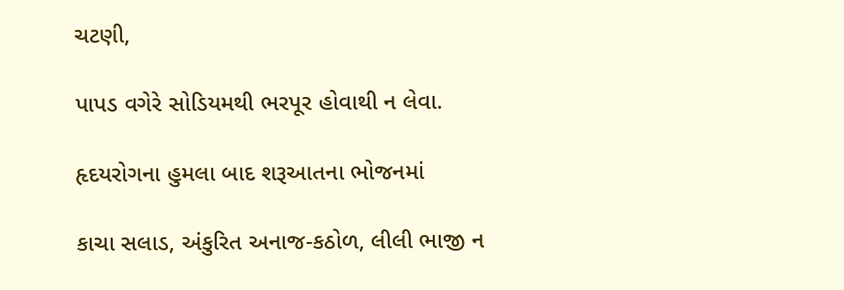ચટણી,

પાપડ વગેરે સોડિયમથી ભરપૂર હોવાથી ન લેવા.

હૃદયરોગના હુમલા બાદ શરૂઆતના ભોજનમાં

કાચા સલાડ, અંકુરિત અનાજ-કઠોળ, લીલી ભાજી ન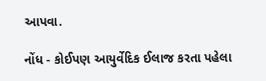આપવા.

નોંધ - કોઈપણ આયુર્વેદિક ઈલાજ કરતા પહેલા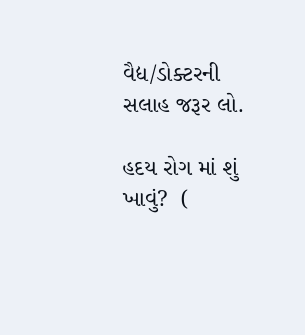વૈદ્ય/ડોક્ટરની સલાહ જરૂર લો.

હદય રોગ માં શું ખાવું?  (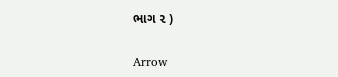ભાગ ૨ )

Arrow